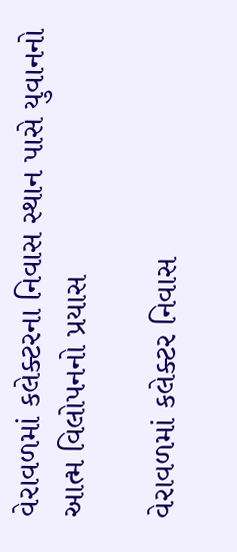વેરાવળમાં કલેક્ટરના નિવાસ સ્થાન પાસે યુવાનનો આત્મ વિલોપનનો પ્રયાસ

વેરાવળમાં કલેક્ટર નિવાસ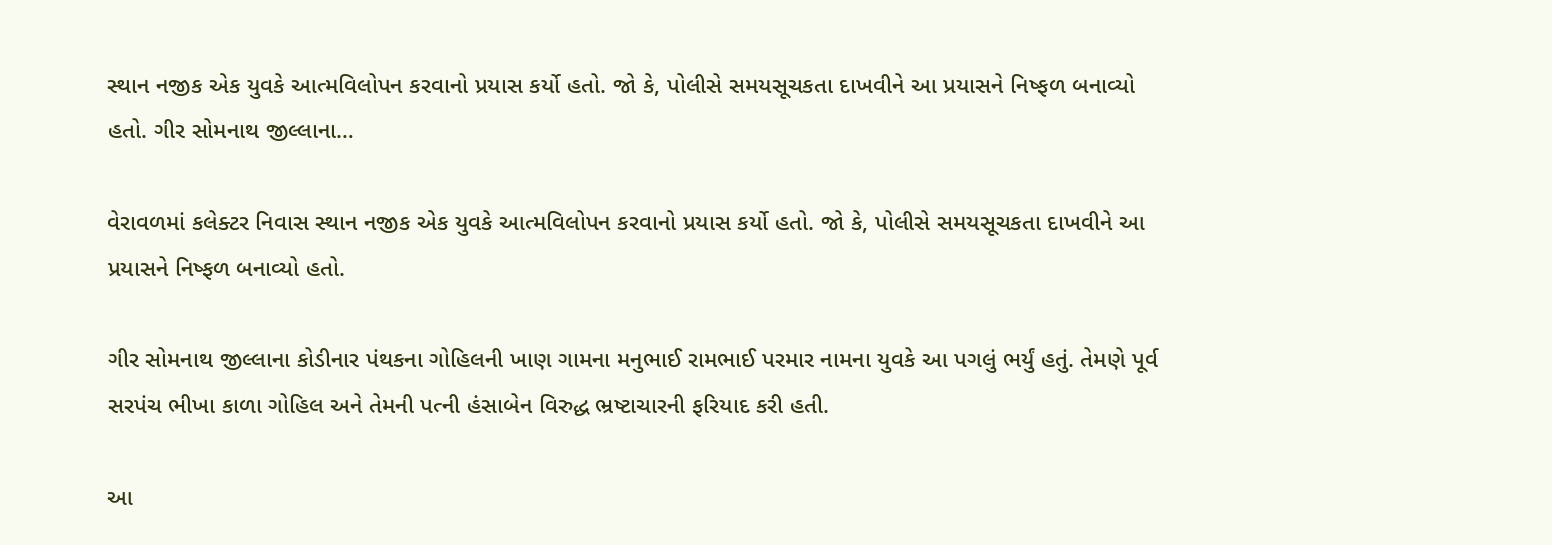સ્થાન નજીક એક યુવકે આત્મવિલોપન કરવાનો પ્રયાસ કર્યો હતો. જો કે, પોલીસે સમયસૂચકતા દાખવીને આ પ્રયાસને નિષ્ફળ બનાવ્યો હતો. ગીર સોમનાથ જીલ્લાના…

વેરાવળમાં કલેક્ટર નિવાસ સ્થાન નજીક એક યુવકે આત્મવિલોપન કરવાનો પ્રયાસ કર્યો હતો. જો કે, પોલીસે સમયસૂચકતા દાખવીને આ પ્રયાસને નિષ્ફળ બનાવ્યો હતો.

ગીર સોમનાથ જીલ્લાના કોડીનાર પંથકના ગોહિલની ખાણ ગામના મનુભાઈ રામભાઈ પરમાર નામના યુવકે આ પગલું ભર્યું હતું. તેમણે પૂર્વ સરપંચ ભીખા કાળા ગોહિલ અને તેમની પત્ની હંસાબેન વિરુદ્ધ ભ્રષ્ટાચારની ફરિયાદ કરી હતી.

આ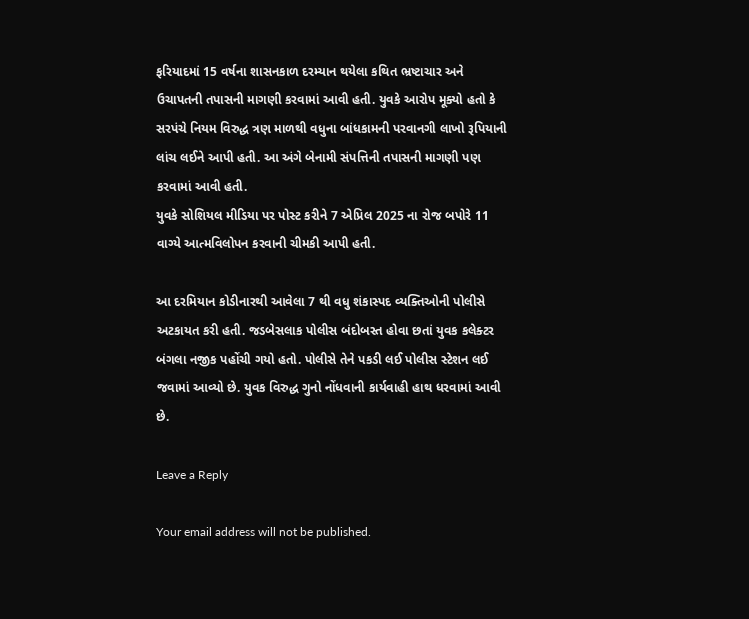ફરિયાદમાં 15 વર્ષના શાસનકાળ દરમ્યાન થયેલા કથિત ભ્રષ્ટાચાર અને ઉચાપતની તપાસની માગણી કરવામાં આવી હતી. યુવકે આરોપ મૂક્યો હતો કે સરપંચે નિયમ વિરુદ્ધ ત્રણ માળથી વધુના બાંધકામની પરવાનગી લાખો રૂપિયાની લાંચ લઈને આપી હતી. આ અંગે બેનામી સંપત્તિની તપાસની માગણી પણ કરવામાં આવી હતી.
યુવકે સોશિયલ મીડિયા પર પોસ્ટ કરીને 7 એપ્રિલ 2025 ના રોજ બપોરે 11 વાગ્યે આત્મવિલોપન કરવાની ચીમકી આપી હતી.

આ દરમિયાન કોડીનારથી આવેલા 7 થી વધુ શંકાસ્પદ વ્યક્તિઓની પોલીસે અટકાયત કરી હતી. જડબેસલાક પોલીસ બંદોબસ્ત હોવા છતાં યુવક કલેક્ટર બંગલા નજીક પહોંચી ગયો હતો. પોલીસે તેને પકડી લઈ પોલીસ સ્ટેશન લઈ જવામાં આવ્યો છે. યુવક વિરુદ્ધ ગુનો નોંધવાની કાર્યવાહી હાથ ધરવામાં આવી છે.

Leave a Reply

Your email address will not be published.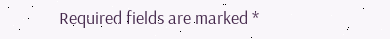Required fields are marked *